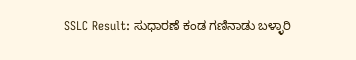SSLC Result: ಸುಧಾರಣೆ ಕಂಡ ಗಣಿನಾಡು ಬಳ್ಳಾರಿ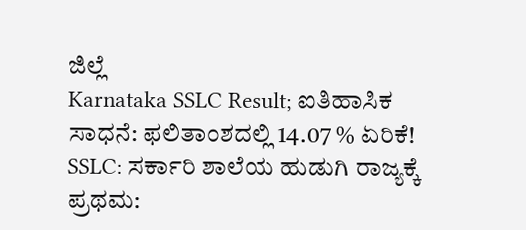ಜಿಲ್ಲೆ
Karnataka SSLC Result; ಐತಿಹಾಸಿಕ ಸಾಧನೆ: ಫಲಿತಾಂಶದಲ್ಲಿ 14.07 % ಏರಿಕೆ!
SSLC: ಸರ್ಕಾರಿ ಶಾಲೆಯ ಹುಡುಗಿ ರಾಜ್ಯಕ್ಕೆ ಪ್ರಥಮ: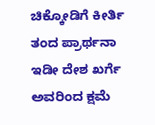ಚಿಕ್ಕೋಡಿಗೆ ಕೀರ್ತಿ ತಂದ ಪ್ರಾರ್ಥನಾ
ಇಡೀ ದೇಶ ಖರ್ಗೆ ಅವರಿಂದ ಕ್ಷಮೆ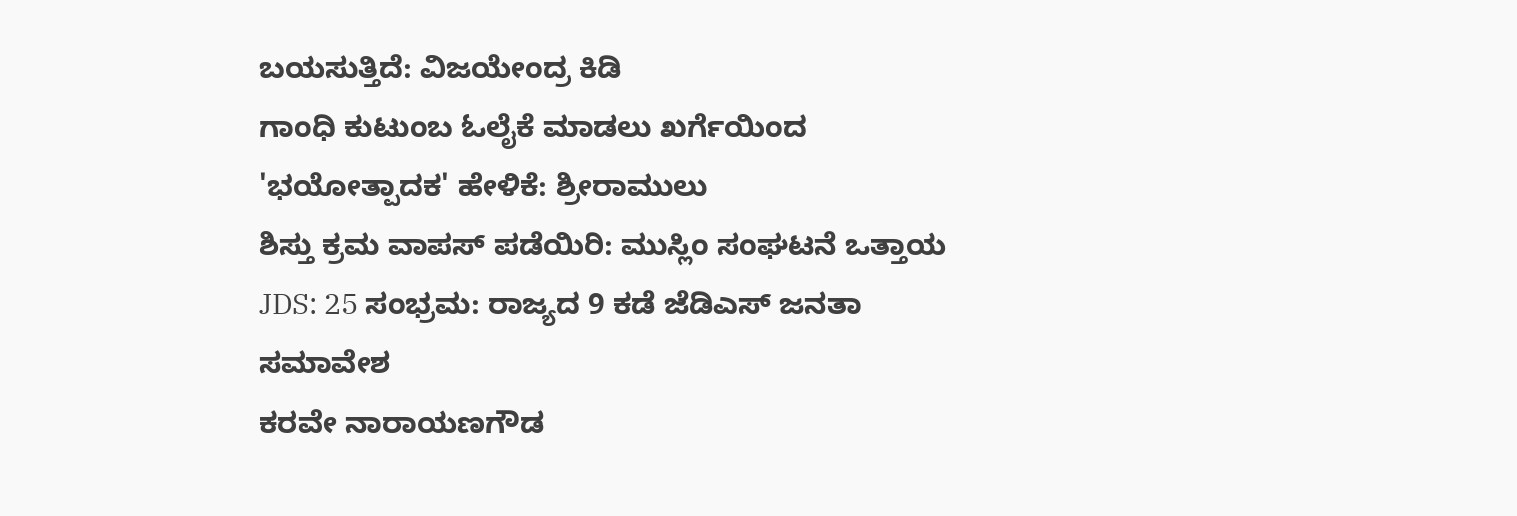ಬಯಸುತ್ತಿದೆ: ವಿಜಯೇಂದ್ರ ಕಿಡಿ
ಗಾಂಧಿ ಕುಟುಂಬ ಓಲೈಕೆ ಮಾಡಲು ಖರ್ಗೆಯಿಂದ 'ಭಯೋತ್ಪಾದಕ' ಹೇಳಿಕೆ: ಶ್ರೀರಾಮುಲು
ಶಿಸ್ತು ಕ್ರಮ ವಾಪಸ್ ಪಡೆಯಿರಿ: ಮುಸ್ಲಿಂ ಸಂಘಟನೆ ಒತ್ತಾಯ
JDS: 25 ಸಂಭ್ರಮ: ರಾಜ್ಯದ 9 ಕಡೆ ಜೆಡಿಎಸ್ ಜನತಾ ಸಮಾವೇಶ
ಕರವೇ ನಾರಾಯಣಗೌಡ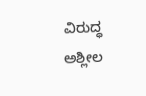ವಿರುದ್ಧ ಅಶ್ಲೀಲ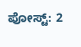ಪೋಸ್ಟ್: 2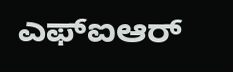ಎಫ್ಐಆರ್